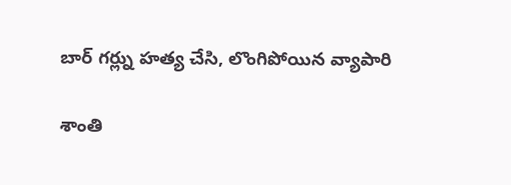బార్ గర్ల్ను హత్య చేసి, లొంగిపోయిన వ్యాపారి

శాంతి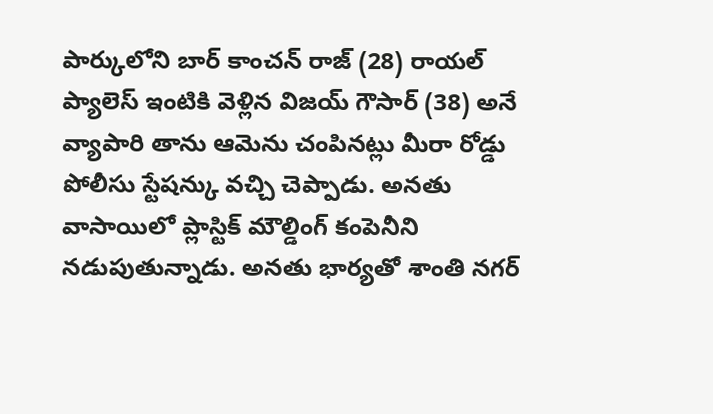పార్కులోని బార్ కాంచన్ రాజ్ (28) రాయల్ ప్యాలెస్ ఇంటికి వెళ్లిన విజయ్ గౌసార్ (38) అనే వ్యాపారి తాను ఆమెను చంపినట్లు మీరా రోడ్డు పోలీసు స్టేషన్కు వచ్చి చెప్పాడు. అనతు వాసాయిలో ప్లాస్టిక్ మౌల్డింగ్ కంపెనీని నడుపుతున్నాడు. అనతు భార్యతో శాంతి నగర్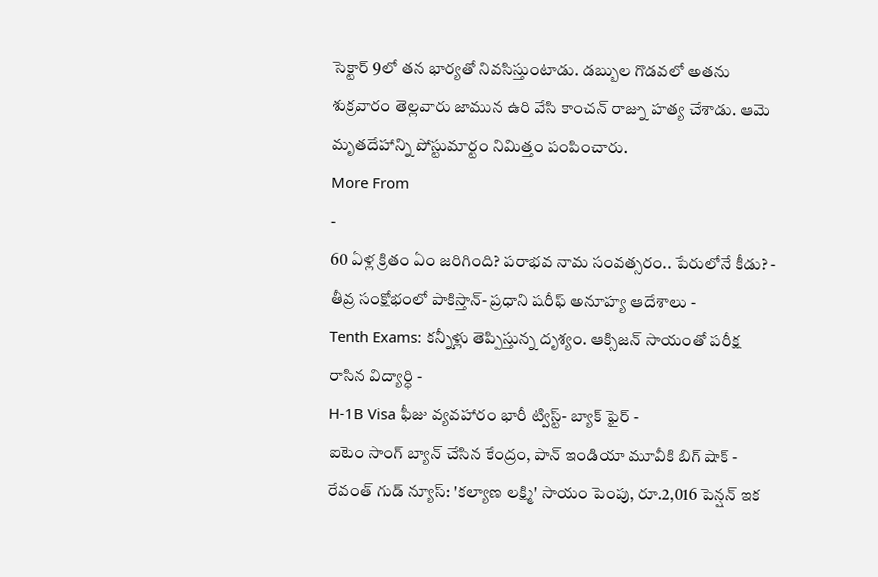సెక్టార్ 9లో తన భార్యతో నివసిస్తుంటాడు. డబ్బుల గొడవలో అతను శుక్రవారం తెల్లవారు జామున ఉరి వేసి కాంచన్ రాజ్ను హత్య చేశాడు. ఆమె మృతదేహాన్ని పోస్టుమార్టం నిమిత్తం పంపించారు.
More From
-
60 ఏళ్ల క్రితం ఏం జరిగింది? పరాభవ నామ సంవత్సరం.. పేరులోనే కీడు? -
తీవ్ర సంక్షోభంలో పాకిస్తాన్- ప్రధాని షరీఫ్ అనూహ్య ఆదేశాలు -
Tenth Exams: కన్నీళ్లు తెప్పిస్తున్న దృశ్యం. ఆక్సిజన్ సాయంతో పరీక్ష రాసిన విద్యార్ధి -
H-1B Visa ఫీజు వ్యవహారం భారీ ట్విస్ట్- బ్యాక్ ఫైర్ -
ఐటెం సాంగ్ బ్యాన్ చేసిన కేంద్రం, పాన్ ఇండియా మూవీకి బిగ్ షాక్ -
రేవంత్ గుడ్ న్యూస్: 'కల్యాణ లక్ష్మి' సాయం పెంపు, రూ.2,016 పెన్షన్ ఇక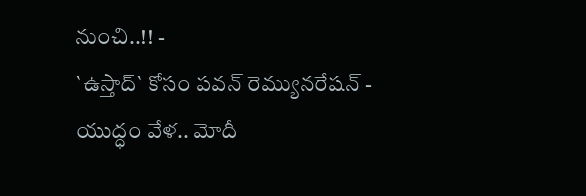నుంచి..!! -
`ఉస్తాద్` కోసం పవన్ రెమ్యునరేషన్ -
యుద్ధం వేళ.. మోదీ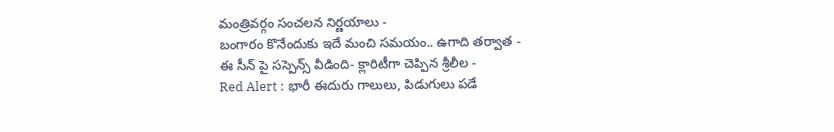మంత్రివర్గం సంచలన నిర్ణయాలు -
బంగారం కొనేందుకు ఇదే మంచి సమయం.. ఉగాది తర్వాత -
ఈ సీన్ పై సస్పెన్స్ వీడింది- క్లారిటీగా చెప్పిన శ్రీలీల -
Red Alert : భారీ ఈదురు గాలులు, పిడుగులు పడే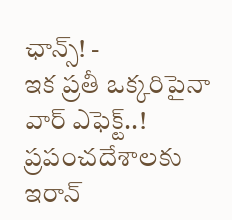ఛాన్స్! -
ఇక ప్రతీ ఒక్కరిపైనా వార్ ఎఫెక్ట్..! ప్రపంచదేశాలకు ఇరాన్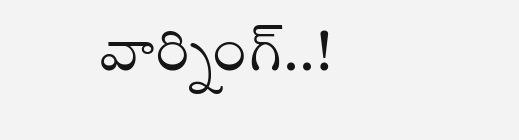వార్నింగ్..!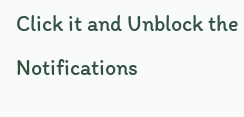Click it and Unblock the Notifications